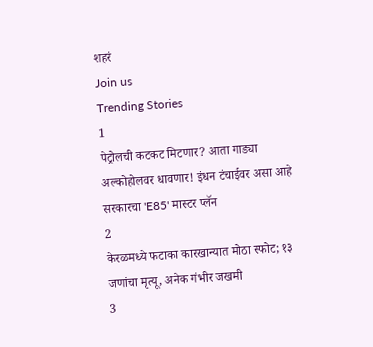शहरं
Join us
Trending Stories
1
पेट्रोलची कटकट मिटणार? आता गाड्या अल्कोहोलवर धावणार! इंधन टंचाईवर असा आहे सरकारचा 'E85' मास्टर प्लॅन
2
केरळमध्ये फटाका कारखान्यात मोठा स्फोट; १३ जणांचा मृत्यू, अनेक गंभीर जखमी
3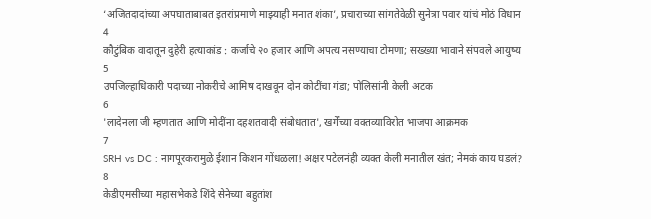‘अजितदादांच्या अपघाताबाबत इतरांप्रमाणे माझ्याही मनात शंका’, प्रचाराच्या सांगतेवेळी सुनेत्रा पवार यांचं मोठं विधान
4
कौटुंबिक वादातून दुहेरी हत्याकांड : कर्जाचे २० हजार आणि अपत्य नसण्याचा टोमणा; सख्ख्या भावाने संपवले आयुष्य
5
उपजिल्हाधिकारी पदाच्या नोकरीचे आमिष दाखवून दोन कोटींचा गंडा; पोलिसांनी केली अटक
6
'लादेनला जी म्हणतात आणि मोदींना दहशतवादी संबोधतात', खर्गेंच्या वक्तव्याविरोत भाजपा आक्रमक
7
SRH vs DC : नागपूरकरामुळे ईशान किशन गोंधळला! अक्षर पटेलनंही व्यक्त केली मनातील खंत; नेमकं काय घडलं?
8
केडीएमसीच्या महासभेकडे शिंदे सेनेच्या बहुतांश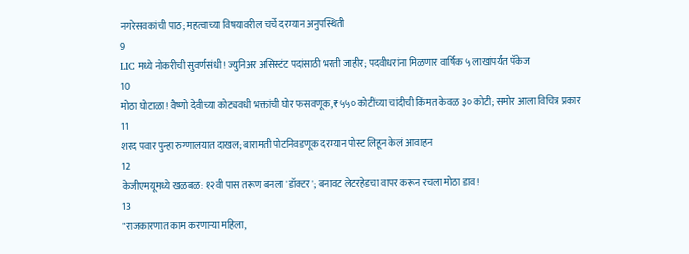नगरेसवकांची पाठ; महत्वाच्या विषयावरील चर्चे दरम्यान अनुपस्थिती
9
LIC मध्ये नोकरीची सुवर्णसंधी! ज्युनिअर असिस्टंट पदांसाठी भरती जाहीर; पदवीधरांना मिळणार वार्षिक ५ लाखांपर्यंत पॅकेज
10
मोठा घोटाळा! वैष्णो देवीच्या कोट्यवधी भक्तांची घोर फसवणूक, ₹५५० कोटींच्या चांदीची किंमत केवळ ३० कोटी; समोर आला विचित्र प्रकार
11
शरद पवार पुन्हा रुग्णालयात दाखल; बारामती पोटनिवडणूक दरम्यान पोस्ट लिहून केलं आवाहन
12
केजीएमयूमध्ये खळबळ: १२वी पास तरूण बनला 'डॉक्टर'; बनावट लेटरहेडचा वापर करून रचला मोठा डाव!
13
"राजकारणात काम करणाऱ्या महिला,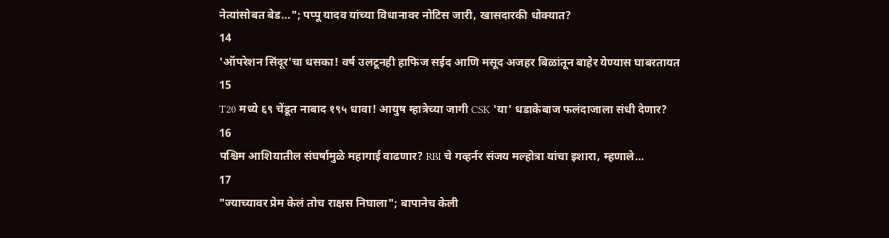नेत्यांसोबत बेड…"; पप्पू यादव यांच्या विधानावर नोटिस जारी, खासदारकी धोक्यात?
14
'ऑपरेशन सिंदूर'चा धसका! वर्ष उलटूनही हाफिज सईद आणि मसूद अजहर बिळांतून बाहेर येण्यास घाबरतायत
15
T20 मध्ये ६९ चेंडूत नाबाद १९५ धावा! आयुष म्हात्रेच्या जागी CSK 'या' धडाकेबाज फलंदाजाला संधी देणार?
16
पश्चिम आशियातील संघर्षामुळे महागाई वाढणार? RBI चे गव्हर्नर संजय मल्होत्रा यांचा इशारा, म्हणाले...
17
"ज्याच्यावर प्रेम केलं तोच राक्षस निघाला"; बापानेच केली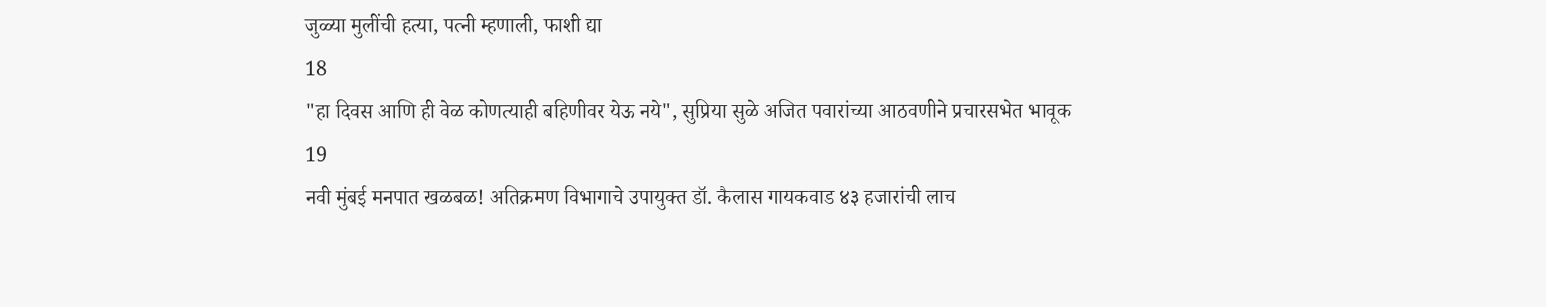जुळ्या मुलींची हत्या, पत्नी म्हणाली, फाशी द्या
18
"हा दिवस आणि ही वेळ कोणत्याही बहिणीवर येऊ नये", सुप्रिया सुळे अजित पवारांच्या आठवणीने प्रचारसभेत भावूक
19
नवी मुंबई मनपात खळबळ! अतिक्रमण विभागाचे उपायुक्त डॉ. कैलास गायकवाड ४३ हजारांची लाच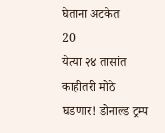घेताना अटकेत
20
येत्या २४ तासांत काहीतरी मोठे घडणार! डोनाल्ड ट्रम्प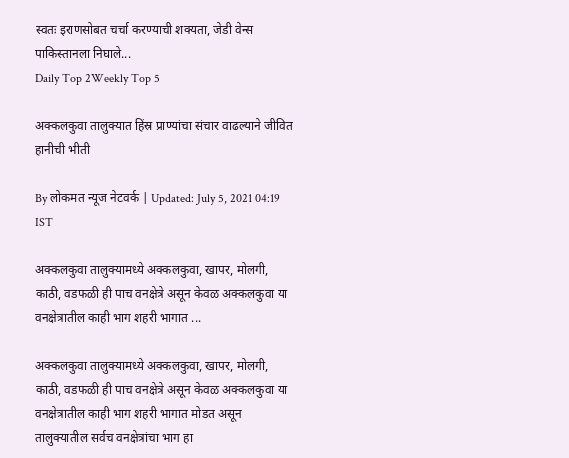स्वतः इराणसोबत चर्चा करण्याची शक्यता, जेडी वेन्स पाकिस्तानला निघाले...
Daily Top 2Weekly Top 5

अक्कलकुवा तालुक्यात हिंस्र प्राण्यांचा संचार वाढल्याने जीवित हानीची भीती

By लोकमत न्यूज नेटवर्क | Updated: July 5, 2021 04:19 IST

अक्कलकुवा तालुक्यामध्ये अक्कलकुवा, खापर, मोलगी, काठी, वडफळी ही पाच वनक्षेत्रे असून केवळ अक्कलकुवा या वनक्षेत्रातील काही भाग शहरी भागात ...

अक्कलकुवा तालुक्यामध्ये अक्कलकुवा, खापर, मोलगी, काठी, वडफळी ही पाच वनक्षेत्रे असून केवळ अक्कलकुवा या वनक्षेत्रातील काही भाग शहरी भागात मोडत असून तालुक्‍यातील सर्वच वनक्षेत्रांचा भाग हा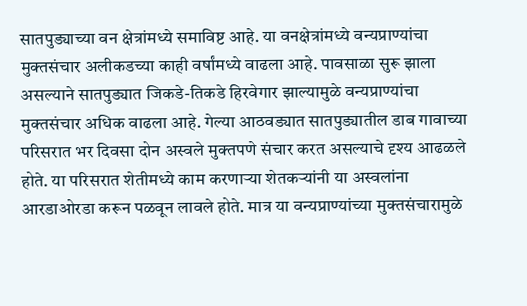सातपुड्याच्या वन क्षेत्रांमध्ये समाविष्ट आहे. या वनक्षेत्रांमध्ये वन्यप्राण्यांचा मुक्तसंचार अलीकडच्या काही वर्षांमध्ये वाढला आहे. पावसाळा सुरू झाला असल्याने सातपुड्यात जिकडे-तिकडे हिरवेगार झाल्यामुळे वन्यप्राण्यांचा मुक्तसंचार अधिक वाढला आहे. गेल्या आठवड्यात सातपुड्यातील डाब गावाच्या परिसरात भर दिवसा दोन अस्वले मुक्तपणे संचार करत असल्याचे दृश्य आढळले होते. या परिसरात शेतीमध्ये काम करणाऱ्या शेतकऱ्यांनी या अस्वलांना आरडाओरडा करून पळवून लावले होते. मात्र या वन्यप्राण्यांच्या मुक्तसंचारामुळे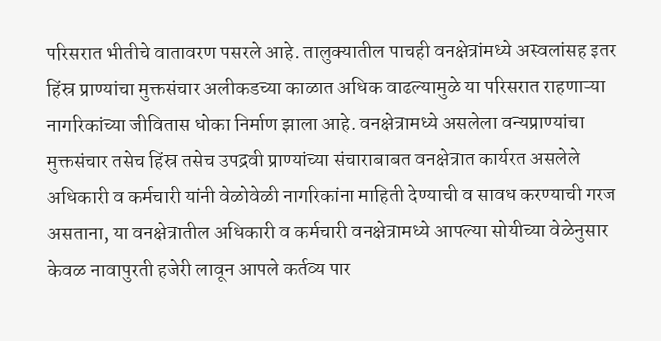परिसरात भीतीचे वातावरण पसरले आहे. तालुक्यातील पाचही वनक्षेत्रांमध्ये अस्वलांसह इतर हिंस्र प्राण्यांचा मुक्तसंचार अलीकडच्या काळात अधिक वाढल्यामुळे या परिसरात राहणाऱ्या नागरिकांच्या जीवितास धोका निर्माण झाला आहे. वनक्षेत्रामध्ये असलेला वन्यप्राण्यांचा मुक्तसंचार तसेच हिंस्र तसेच उपद्रवी प्राण्यांच्या संचाराबाबत वनक्षेत्रात कार्यरत असलेले अधिकारी व कर्मचारी यांनी वेळोवेळी नागरिकांना माहिती देण्याची व सावध करण्याची गरज असताना, या वनक्षेत्रातील अधिकारी व कर्मचारी वनक्षेत्रामध्ये आपल्या सोयीच्या वेळेनुसार केवळ नावापुरती हजेरी लावून आपले कर्तव्य पार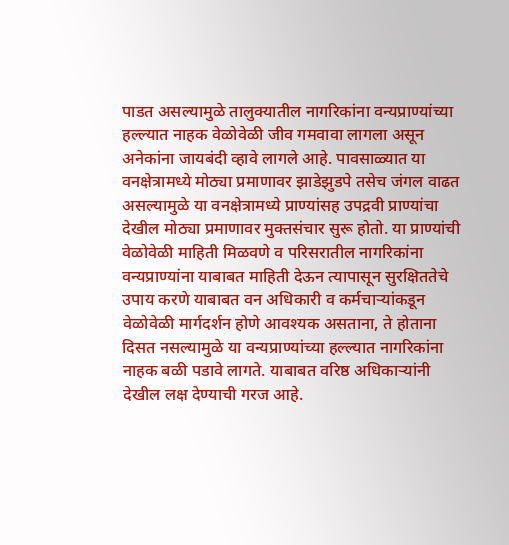पाडत असल्यामुळे तालुक्यातील नागरिकांना वन्यप्राण्यांच्या हल्ल्यात नाहक वेळोवेळी जीव गमवावा लागला असून अनेकांना जायबंदी व्हावे लागले आहे. पावसाळ्यात या वनक्षेत्रामध्ये मोठ्या प्रमाणावर झाडेझुडपे तसेच जंगल वाढत असल्यामुळे या वनक्षेत्रामध्ये प्राण्यांसह उपद्रवी प्राण्यांचा देखील मोठ्या प्रमाणावर मुक्तसंचार सुरू होतो. या प्राण्यांची वेळोवेळी माहिती मिळवणे व परिसरातील नागरिकांना वन्यप्राण्यांना याबाबत माहिती देऊन त्यापासून सुरक्षिततेचे उपाय करणे याबाबत वन अधिकारी व कर्मचाऱ्यांकडून वेळोवेळी मार्गदर्शन होणे आवश्यक असताना, ते होताना दिसत नसल्यामुळे या वन्यप्राण्यांच्या हल्ल्यात नागरिकांना नाहक बळी पडावे लागते. याबाबत वरिष्ठ अधिकाऱ्यांनी देखील लक्ष देण्याची गरज आहे.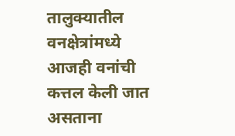तालुक्यातील वनक्षेत्रांमध्ये आजही वनांची कत्तल केली जात असताना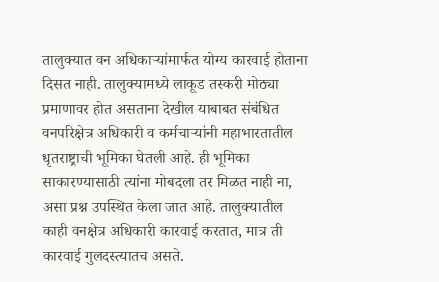तालुक्यात वन अधिकाऱ्यांमार्फत योग्य कारवाई होताना दिसत नाही. तालुक्यामध्ये लाकूड तस्करी मोठ्या प्रमाणावर होत असताना देखील याबाबत संबंधित वनपरिक्षेत्र अधिकारी व कर्मचाऱ्यांनी महाभारतातील धृतराष्ट्राची भूमिका घेतली आहे. ही भूमिका साकारण्यासाठी त्यांना मोबदला तर मिळत नाही ना, असा प्रश्न उपस्थित केला जात आहे. तालुक्यातील काही वनक्षेत्र अधिकारी कारवाई करतात, मात्र ती कारवाई गुलदस्त्यातच असते.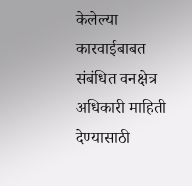केलेल्या कारवाईबाबत संबंधित वनक्षेत्र अधिकारी माहिती देण्यासाठी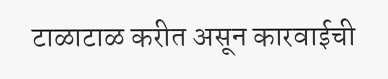टाळाटाळ करीत असून कारवाईची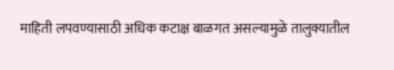माहिती लपवण्यासाठी अधिक कटाक्ष बाळगत असल्यामुळे तालुक्यातील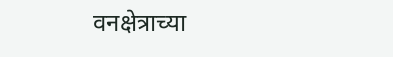वनक्षेत्राच्या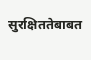सुरक्षिततेबाबत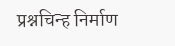प्रश्नचिन्ह निर्माण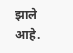झाले आहे.